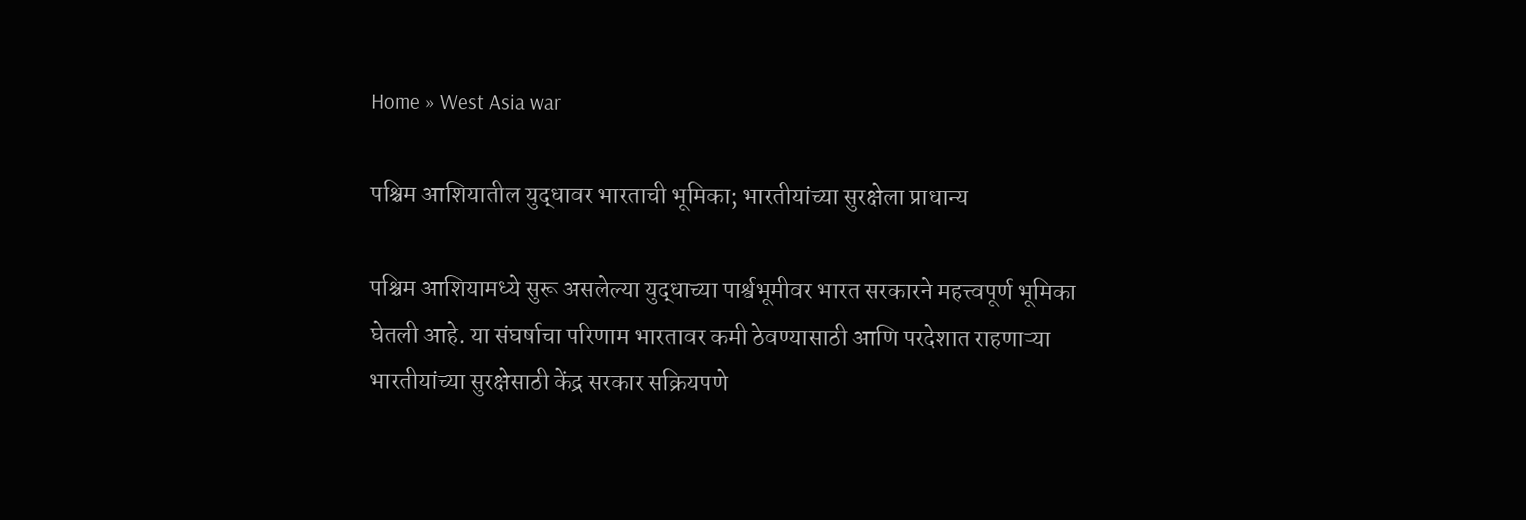Home » West Asia war

पश्चिम आशियातील युद्धावर भारताची भूमिका; भारतीयांच्या सुरक्षेला प्राधान्य

पश्चिम आशियामध्ये सुरू असलेल्या युद्धाच्या पार्श्वभूमीवर भारत सरकारने महत्त्वपूर्ण भूमिका घेतली आहे. या संघर्षाचा परिणाम भारतावर कमी ठेवण्यासाठी आणि परदेशात राहणाऱ्या भारतीयांच्या सुरक्षेसाठी केंद्र सरकार सक्रियपणे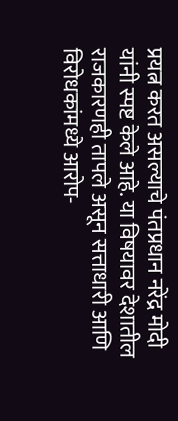प्रयत्न करत असल्याचे पंतप्रधान नरेंद्र मोदी यांनी स्पष्ट केले आहे. या विषयावर देशातील राजकारणही तापले असून सत्ताधारी आणि विरोधकांमध्ये आरोप-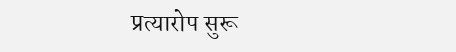प्रत्यारोप सुरू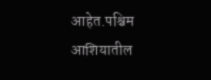आहेत.पश्चिम आशियातील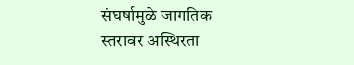संघर्षामुळे जागतिक स्तरावर अस्थिरता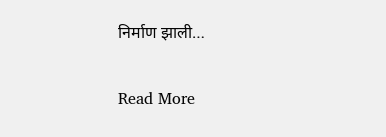निर्माण झाली…

Read More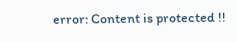error: Content is protected !!